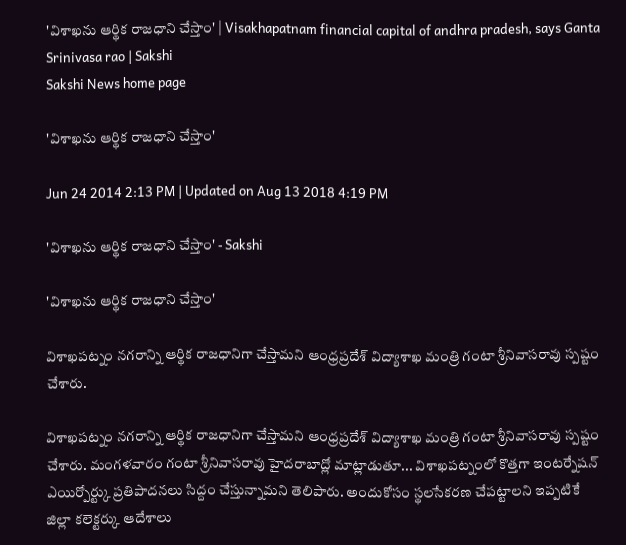'విశాఖను ఆర్థిక రాజధాని చేస్తాం' | Visakhapatnam financial capital of andhra pradesh, says Ganta Srinivasa rao | Sakshi
Sakshi News home page

'విశాఖను ఆర్థిక రాజధాని చేస్తాం'

Jun 24 2014 2:13 PM | Updated on Aug 13 2018 4:19 PM

'విశాఖను ఆర్థిక రాజధాని చేస్తాం' - Sakshi

'విశాఖను ఆర్థిక రాజధాని చేస్తాం'

విశాఖపట్నం నగరాన్ని ఆర్థిక రాజధానిగా చేస్తామని ఆంధ్రప్రదేశ్ విద్యాశాఖ మంత్రి గంటా శ్రీనివాసరావు స్పష్టం చేశారు.

విశాఖపట్నం నగరాన్ని ఆర్థిక రాజధానిగా చేస్తామని ఆంధ్రప్రదేశ్ విద్యాశాఖ మంత్రి గంటా శ్రీనివాసరావు స్పష్టం చేశారు. మంగళవారం గంటా శ్రీనివాసరావు హైదరాబాద్లో మాట్లాడుతూ... విశాఖపట్నంలో కొత్తగా ఇంటర్నేషన్ ఎయిర్పోర్ట్కు ప్రతిపాదనలు సిద్దం చేస్తున్నామని తెలిపారు. అందుకోసం స్థలసేకరణ చేపట్టాలని ఇప్పటికే జిల్లా కలెక్టర్కు ఆదేశాలు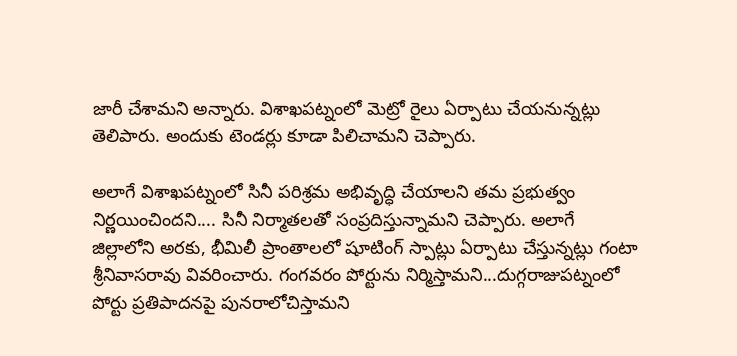జారీ చేశామని అన్నారు. విశాఖపట్నంలో మెట్రో రైలు ఏర్పాటు చేయనున్నట్లు తెలిపారు. అందుకు టెండర్లు కూడా పిలిచామని చెప్పారు.

అలాగే విశాఖపట్నంలో సినీ పరిశ్రమ అభివృద్ధి చేయాలని తమ ప్రభుత్వం నిర్ణయించిందని.... సినీ నిర్మాతలతో సంప్రదిస్తున్నామని చెప్పారు. అలాగే జిల్లాలోని అరకు, భీమిలీ ప్రాంతాలలో షూటింగ్ స్పాట్లు ఏర్పాటు చేస్తున్నట్లు గంటా శ్రీనివాసరావు వివరించారు. గంగవరం పోర్టును నిర్మిస్తామని...దుగ్గరాజుపట్నంలో పోర్టు ప్రతిపాదనపై పునరాలోచిస్తామని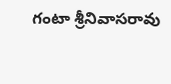గంటా శ్రీనివాసరావు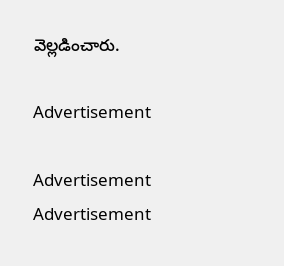వెల్లడించారు.

Advertisement

Advertisement
Advertisement